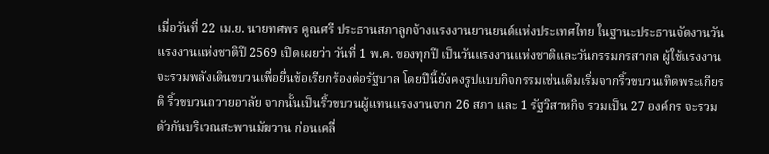เมื่อวันที่ 22 เม.ย. นายทศพร คูณศรี ประธานสภาลูกจ้างแรงงานยานยนต์แห่งประเทศไทย ในฐานะประธานจัดงานวันแรงงานแห่งชาติปี 2569 เปิดเผยว่า วันที่ 1 พ.ค. ของทุกปี เป็นวันแรงงานแห่งชาติและวันกรรมกรสากล ผู้ใช้แรงงานจะรวมพลังเดินขบวนเพื่อยื่นข้อเรียกร้องต่อรัฐบาล โดยปีนี้ยังคงรูปแบบกิจกรรมเช่นเดิมเริ่มจากริ้วขบวนเทิดพระเกียรติ ริ้วขบวนถวายอาลัย จากนั้นเป็นริ้วขบวนผู้แทนแรงงานจาก 26 สภา และ 1 รัฐวิสาหกิจ รวมเป็น 27 องค์กร จะรวมตัวกันบริเวณสะพานมัฆวาน ก่อนเคลื่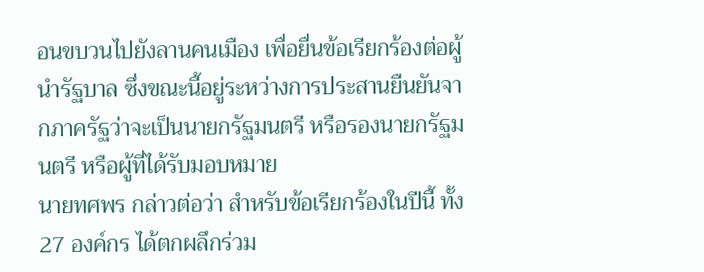อนขบวนไปยังลานคนเมือง เพื่อยื่นข้อเรียกร้องต่อผู้นำรัฐบาล ซึ่งขณะนี้อยู่ระหว่างการประสานยืนยันจากภาครัฐว่าจะเป็นนายกรัฐมนตรี หรือรองนายกรัฐมนตรี หรือผู้ที่ได้รับมอบหมาย
นายทศพร กล่าวต่อว่า สำหรับข้อเรียกร้องในปีนี้ ทั้ง 27 องค์กร ได้ตกผลึกร่วม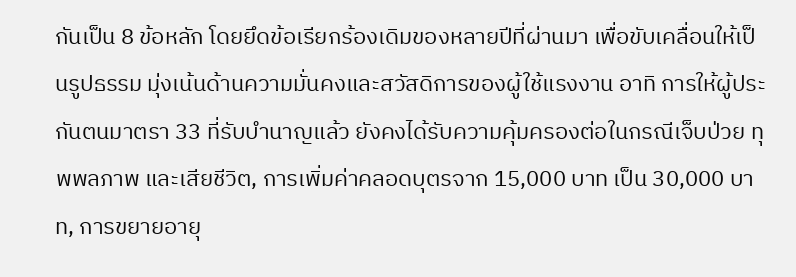กันเป็น 8 ข้อหลัก โดยยึดข้อเรียกร้องเดิมของหลายปีที่ผ่านมา เพื่อขับเคลื่อนให้เป็นรูปธรรม มุ่งเน้นด้านความมั่นคงและสวัสดิการของผู้ใช้แรงงาน อาทิ การให้ผู้ประกันตนมาตรา 33 ที่รับบำนาญแล้ว ยังคงได้รับความคุ้มครองต่อในกรณีเจ็บป่วย ทุพพลภาพ และเสียชีวิต, การเพิ่มค่าคลอดบุตรจาก 15,000 บาท เป็น 30,000 บาท, การขยายอายุ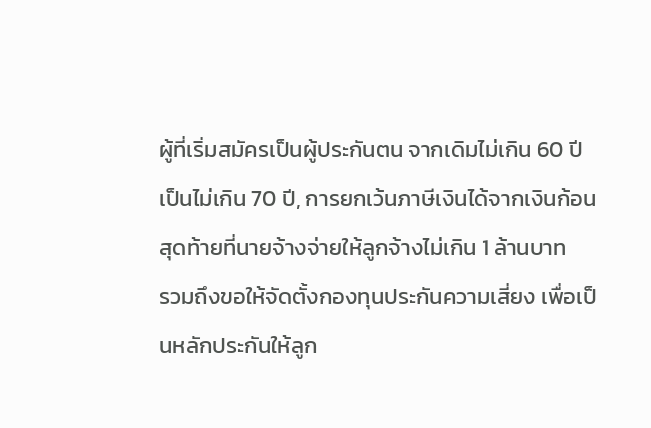ผู้ที่เริ่มสมัครเป็นผู้ประกันตน จากเดิมไม่เกิน 60 ปี เป็นไม่เกิน 70 ปี, การยกเว้นภาษีเงินได้จากเงินก้อนสุดท้ายที่นายจ้างจ่ายให้ลูกจ้างไม่เกิน 1 ล้านบาท
รวมถึงขอให้จัดตั้งกองทุนประกันความเสี่ยง เพื่อเป็นหลักประกันให้ลูก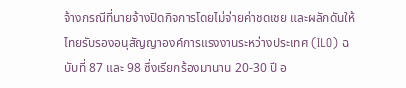จ้างกรณีที่นายจ้างปิดกิจการโดยไม่จ่ายค่าชดเชย และผลักดันให้ไทยรับรองอนุสัญญาองค์การแรงงานระหว่างประเทศ (ILO) ฉบับที่ 87 และ 98 ซึ่งเรียกร้องมานาน 20-30 ปี อ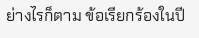ย่างไรก็ตาม ข้อเรียกร้องในปี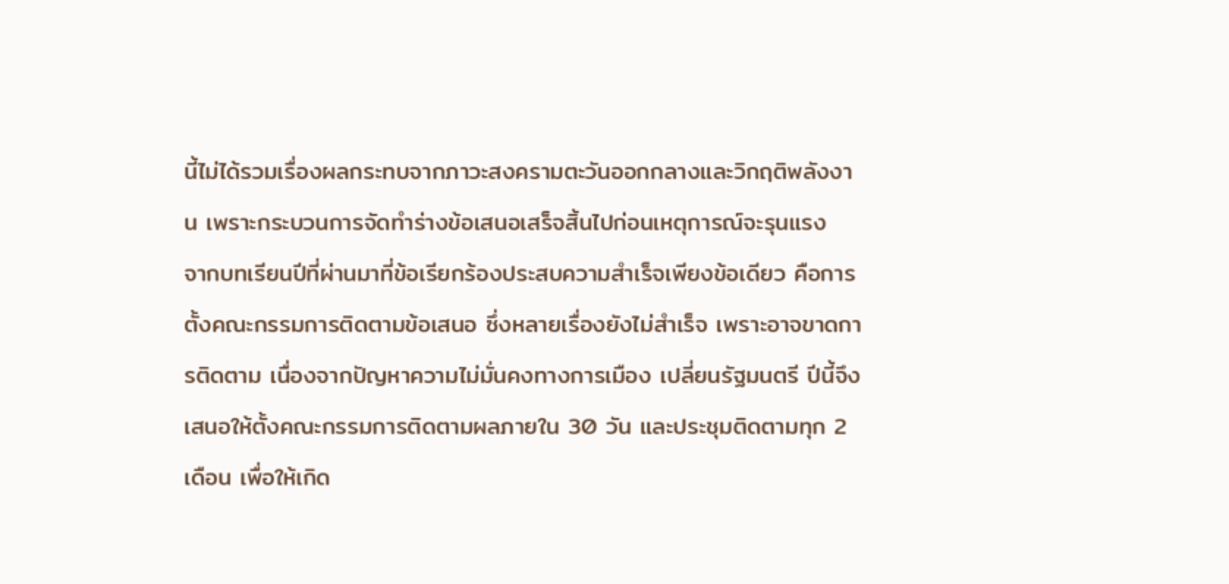นี้ไม่ได้รวมเรื่องผลกระทบจากภาวะสงครามตะวันออกกลางและวิกฤติพลังงาน เพราะกระบวนการจัดทำร่างข้อเสนอเสร็จสิ้นไปก่อนเหตุการณ์จะรุนแรง
จากบทเรียนปีที่ผ่านมาที่ข้อเรียกร้องประสบความสำเร็จเพียงข้อเดียว คือการตั้งคณะกรรมการติดตามข้อเสนอ ซึ่งหลายเรื่องยังไม่สำเร็จ เพราะอาจขาดการติดตาม เนื่องจากปัญหาความไม่มั่นคงทางการเมือง เปลี่ยนรัฐมนตรี ปีนี้จึงเสนอให้ตั้งคณะกรรมการติดตามผลภายใน 30 วัน และประชุมติดตามทุก 2 เดือน เพื่อให้เกิด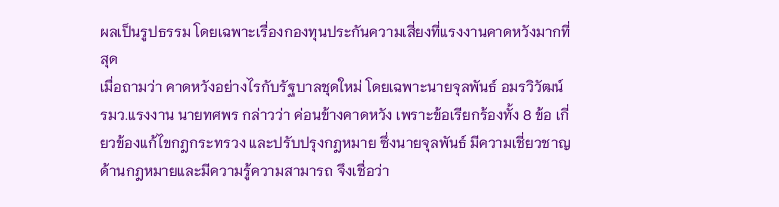ผลเป็นรูปธรรม โดยเฉพาะเรื่องกองทุนประกันความเสี่ยงที่แรงงานคาดหวังมากที่สุด
เมื่อถามว่า คาดหวังอย่างไรกับรัฐบาลชุดใหม่ โดยเฉพาะนายจุลพันธ์ อมรวิวัฒน์ รมว.แรงงาน นายทศพร กล่าวว่า ค่อนข้างคาดหวัง เพราะข้อเรียกร้องทั้ง 8 ข้อ เกี่ยวข้องแก้ไขกฎกระทรวง และปรับปรุงกฎหมาย ซึ่งนายจุลพันธ์ มีความเชี่ยวชาญด้านกฎหมายและมีความรู้ความสามารถ จึงเชื่อว่า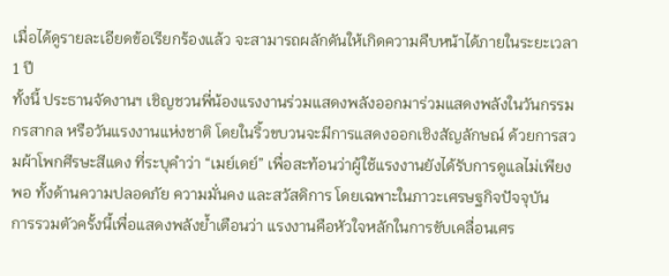เมื่อได้ดูรายละเอียดข้อเรียกร้องแล้ว จะสามารถผลักดันให้เกิดความคืบหน้าได้ภายในระยะเวลา 1 ปี
ทั้งนี้ ประธานจัดงานฯ เชิญชวนพี่น้องแรงงานร่วมแสดงพลังออกมาร่วมแสดงพลังในวันกรรมกรสากล หรือวันแรงงานแห่งชาติ โดยในริ้วขบวนจะมีการแสดงออกเชิงสัญลักษณ์ ด้วยการสวมผ้าโพกศีรษะสีแดง ที่ระบุคำว่า “เมย์เดย์” เพื่อสะท้อนว่าผู้ใช้แรงงานยังได้รับการดูแลไม่เพียงพอ ทั้งด้านความปลอดภัย ความมั่นคง และสวัสดิการ โดยเฉพาะในภาวะเศรษฐกิจปัจจุบัน
การรวมตัวครั้งนี้เพื่อแสดงพลังย้ำเตือนว่า แรงงานคือหัวใจหลักในการขับเคลื่อนเศร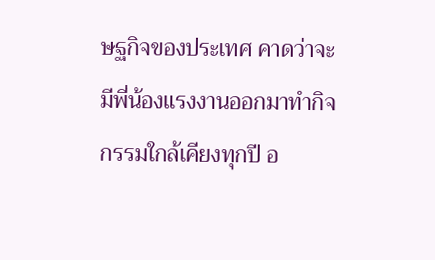ษฐกิจของประเทศ คาดว่าจะมีพี่น้องแรงงานออกมาทำกิจกรรมใกล้เคียงทุกปี อ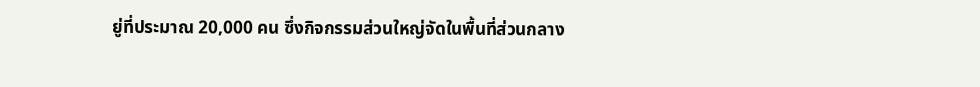ยู่ที่ประมาณ 20,000 คน ซึ่งกิจกรรมส่วนใหญ่จัดในพื้นที่ส่วนกลาง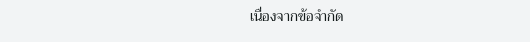เนื่องจากข้อจำกัด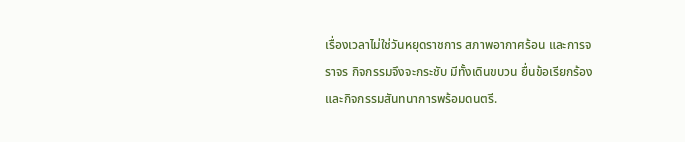เรื่องเวลาไม่ใช่วันหยุดราชการ สภาพอากาศร้อน และการจราจร กิจกรรมจึงจะกระชับ มีทั้งเดินขบวน ยื่นข้อเรียกร้อง และกิจกรรมสันทนาการพร้อมดนตรี.